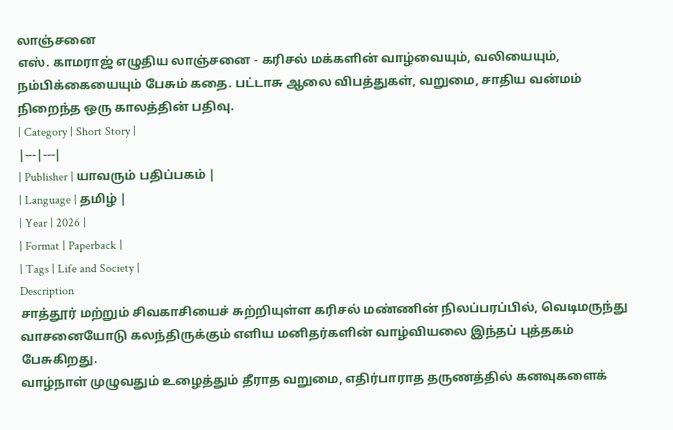லாஞ்சனை
எஸ். காமராஜ் எழுதிய லாஞ்சனை - கரிசல் மக்களின் வாழ்வையும், வலியையும், நம்பிக்கையையும் பேசும் கதை. பட்டாசு ஆலை விபத்துகள், வறுமை, சாதிய வன்மம் நிறைந்த ஒரு காலத்தின் பதிவு.
| Category | Short Story |
|---|---|
| Publisher | யாவரும் பதிப்பகம் |
| Language | தமிழ் |
| Year | 2026 |
| Format | Paperback |
| Tags | Life and Society |
Description
சாத்தூர் மற்றும் சிவகாசியைச் சுற்றியுள்ள கரிசல் மண்ணின் நிலப்பரப்பில், வெடிமருந்து வாசனையோடு கலந்திருக்கும் எளிய மனிதர்களின் வாழ்வியலை இந்தப் புத்தகம் பேசுகிறது.
வாழ்நாள் முழுவதும் உழைத்தும் தீராத வறுமை, எதிர்பாராத தருணத்தில் கனவுகளைக்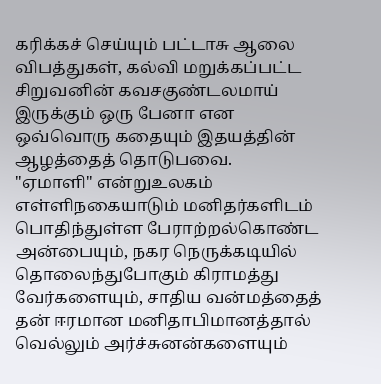கரிக்கச் செய்யும் பட்டாசு ஆலை விபத்துகள், கல்வி மறுக்கப்பட்ட சிறுவனின் கவசகுண்டலமாய் இருக்கும் ஒரு பேனா என ஒவ்வொரு கதையும் இதயத்தின் ஆழத்தைத் தொடுபவை.
"ஏமாளி" என்றுஉலகம் எள்ளிநகையாடும் மனிதர்களிடம் பொதிந்துள்ள பேராற்றல்கொண்ட அன்பையும், நகர நெருக்கடியில் தொலைந்துபோகும் கிராமத்து வேர்களையும், சாதிய வன்மத்தைத் தன் ஈரமான மனிதாபிமானத்தால் வெல்லும் அர்ச்சுனன்களையும்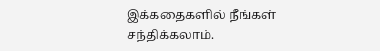இக்கதைகளில் நீங்கள் சந்திக்கலாம்.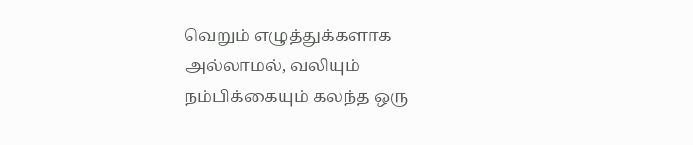வெறும் எழுத்துக்களாக அல்லாமல், வலியும் நம்பிக்கையும் கலந்த ஒரு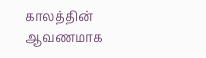காலத்தின் ஆவணமாக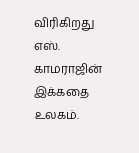விரிகிறது எஸ். காமராஜின் இக்கதை உலகம்.